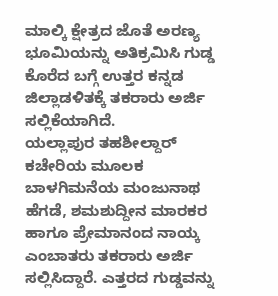ಮಾಲ್ಕಿ ಕ್ಷೇತ್ರದ ಜೊತೆ ಅರಣ್ಯ ಭೂಮಿಯನ್ನು ಅತಿಕ್ರಮಿಸಿ ಗುಡ್ಡ ಕೊರೆದ ಬಗ್ಗೆ ಉತ್ತರ ಕನ್ನಡ ಜಿಲ್ಲಾಡಳಿತಕ್ಕೆ ತಕರಾರು ಅರ್ಜಿ ಸಲ್ಲಿಕೆಯಾಗಿದೆ.
ಯಲ್ಲಾಪುರ ತಹಶೀಲ್ದಾರ್ ಕಚೇರಿಯ ಮೂಲಕ ಬಾಳಗಿಮನೆಯ ಮಂಜುನಾಥ ಹೆಗಡೆ, ಶಮಶುದ್ದೀನ ಮಾರಕರ ಹಾಗೂ ಪ್ರೇಮಾನಂದ ನಾಯ್ಕ ಎಂಬಾತರು ತಕರಾರು ಅರ್ಜಿ ಸಲ್ಲಿಸಿದ್ದಾರೆ. ಎತ್ತರದ ಗುಡ್ಡವನ್ನು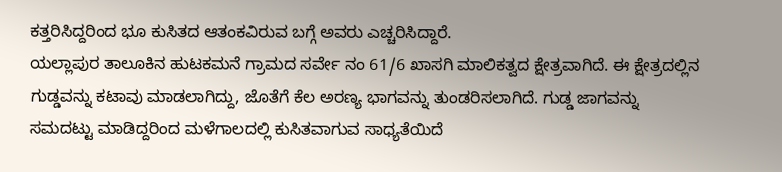ಕತ್ತರಿಸಿದ್ದರಿಂದ ಭೂ ಕುಸಿತದ ಆತಂಕವಿರುವ ಬಗ್ಗೆ ಅವರು ಎಚ್ಚರಿಸಿದ್ದಾರೆ.
ಯಲ್ಲಾಪುರ ತಾಲೂಕಿನ ಹುಟಕಮನೆ ಗ್ರಾಮದ ಸರ್ವೇ ನಂ 61/6 ಖಾಸಗಿ ಮಾಲಿಕತ್ವದ ಕ್ಷೇತ್ರವಾಗಿದೆ. ಈ ಕ್ಷೇತ್ರದಲ್ಲಿನ ಗುಡ್ಡವನ್ನು ಕಟಾವು ಮಾಡಲಾಗಿದ್ದು, ಜೊತೆಗೆ ಕೆಲ ಅರಣ್ಯ ಭಾಗವನ್ನು ತುಂಡರಿಸಲಾಗಿದೆ. ಗುಡ್ಡ ಜಾಗವನ್ನು ಸಮದಟ್ಟು ಮಾಡಿದ್ದರಿಂದ ಮಳೆಗಾಲದಲ್ಲಿ ಕುಸಿತವಾಗುವ ಸಾಧ್ಯತೆಯಿದೆ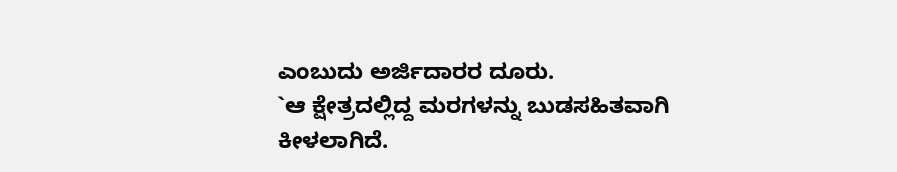ಎಂಬುದು ಅರ್ಜಿದಾರರ ದೂರು.
`ಆ ಕ್ಷೇತ್ರದಲ್ಲಿದ್ದ ಮರಗಳನ್ನು ಬುಡಸಹಿತವಾಗಿ ಕೀಳಲಾಗಿದೆ.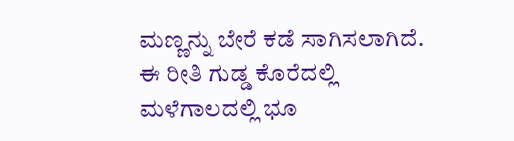ಮಣ್ಣನ್ನು ಬೇರೆ ಕಡೆ ಸಾಗಿಸಲಾಗಿದೆ. ಈ ರೀತಿ ಗುಡ್ಡ ಕೊರೆದಲ್ಲಿ ಮಳೆಗಾಲದಲ್ಲಿ ಭೂ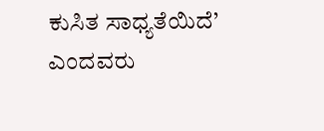ಕುಸಿತ ಸಾಧ್ಯತೆಯಿದೆ’ ಎಂದವರು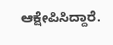ಆಕ್ಷೇಪಿಸಿದ್ದಾರೆ.